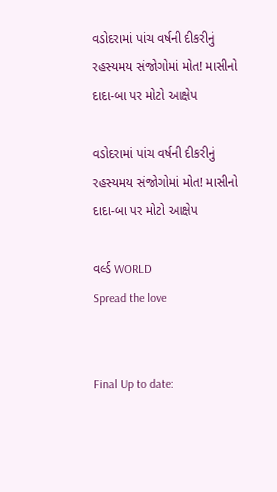વડોદરામાં પાંચ વર્ષની દીકરીનું રહસ્યમય સંજોગોમાં મોત! માસીનો દાદા-બા પર મોટો આક્ષેપ

વડોદરામાં પાંચ વર્ષની દીકરીનું રહસ્યમય સંજોગોમાં મોત! માસીનો દાદા-બા પર મોટો આક્ષેપ

વર્લ્ડ WORLD
Spread the love


Final Up to date: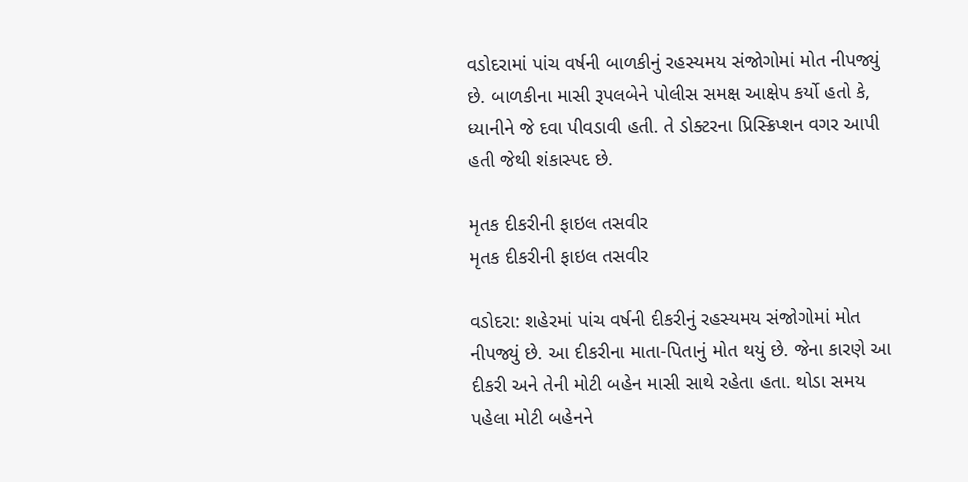વડોદરામાં પાંચ વર્ષની બાળકીનું રહસ્યમય સંજોગોમાં મોત નીપજ્યું છે. બાળકીના માસી રૂપલબેને પોલીસ સમક્ષ આક્ષેપ કર્યો હતો કે, ધ્યાનીને જે દવા પીવડાવી હતી. તે ડોક્ટરના પ્રિસ્ક્રિપ્શન વગર આપી હતી જેથી શંકાસ્પદ છે.

મૃતક દીકરીની ફાઇલ તસવીર
મૃતક દીકરીની ફાઇલ તસવીર

વડોદરા: શહેરમાં પાંચ વર્ષની દીકરીનું રહસ્યમય સંજોગોમાં મોત નીપજ્યું છે. આ દીકરીના માતા-પિતાનું મોત થયું છે. જેના કારણે આ દીકરી અને તેની મોટી બહેન માસી સાથે રહેતા હતા. થોડા સમય પહેલા મોટી બહેનને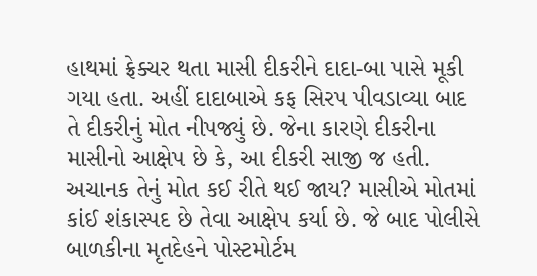હાથમાં ફ્રેક્ચર થતા માસી દીકરીને દાદા-બા પાસે મૂકી ગયા હતા. અહીં દાદાબાએ કફ સિરપ પીવડાવ્યા બાદ તે દીકરીનું મોત નીપજ્યું છે. જેના કારણે દીકરીના માસીનો આક્ષેપ છે કે, આ દીકરી સાજી જ હતી. અચાનક તેનું મોત કઈ રીતે થઈ જાય? માસીએ મોતમાં કાંઈ શંકાસ્પદ છે તેવા આક્ષેપ કર્યા છે. જે બાદ પોલીસે બાળકીના મૃતદેહને પોસ્ટમોર્ટમ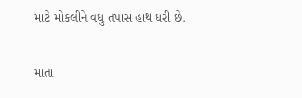માટે મોકલીને વધુ તપાસ હાથ ધરી છે.

માતા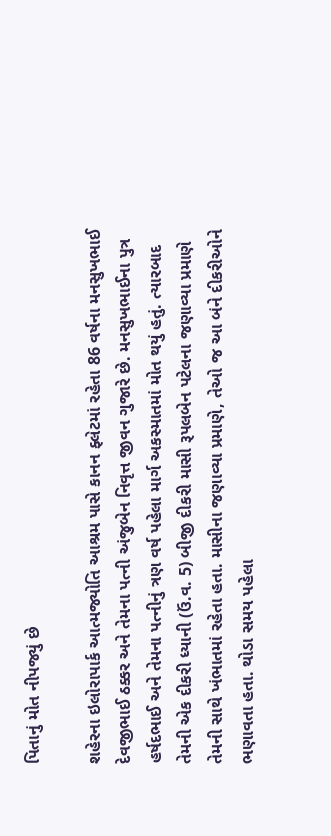પિતાનું મોત નીપજ્યું છે

શહેરના ઇલોરાપાર્ક આત્મજ્યોતિ આશ્રમ પાસે કાનન ફ્લેટમાં રહેતા 86 વર્ષના મનસુખભાઈ દેવજીભાઈ ઠક્કર અને તેમના પત્ની અંજુબેન નિવૃત્ત જીવન ગુજારે છે. મનસુખભાઈના પુત્ર હર્ષદભાઈ અને તેમના પત્નીનું ત્રણ વર્ષ પહેલા માર્ગ અકસ્માતમાં મોત થયું હતું. ત્યારબાદ તેમની એક દીકરી ધ્યાની (ઉં.વ. 5) બીજી દીકરી માસી રૂપલબેન પટેલના જણાવ્યા પ્રમાણે તેમની સાથે ખંભાતમાં રહેતા હતા. માસીના જણાવ્યા પ્રમાણે, તેઓ જ આ બંને દીકરીઓને ભણાવતા હતા. થોડા સમય પહેલા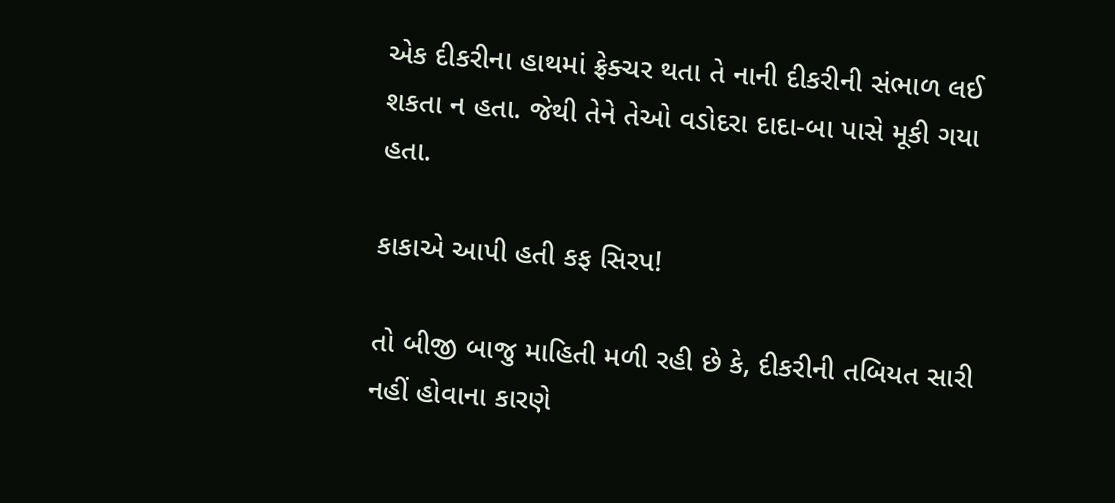એક દીકરીના હાથમાં ફ્રેક્ચર થતા તે નાની દીકરીની સંભાળ લઈ શકતા ન હતા. જેથી તેને તેઓ વડોદરા દાદા-બા પાસે મૂકી ગયા હતા.

કાકાએ આપી હતી કફ સિરપ!

તો બીજી બાજુ માહિતી મળી રહી છે કે, દીકરીની તબિયત સારી નહીં હોવાના કારણે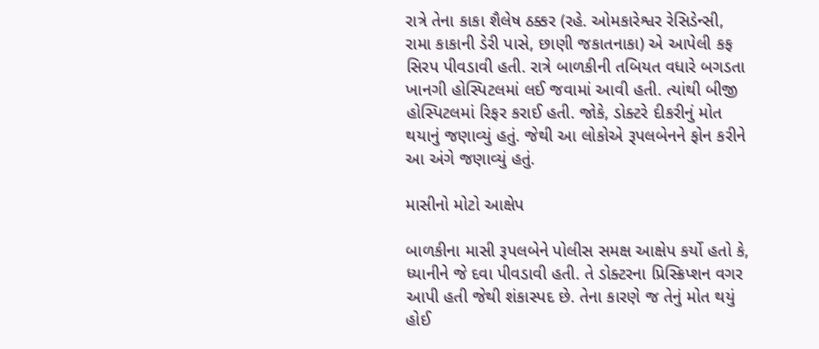રાત્રે તેના કાકા શૈલેષ ઠક્કર (રહે. ઓમકારેશ્વર રેસિડેન્સી, રામા કાકાની ડેરી પાસે, છાણી જકાતનાકા) એ આપેલી કફ સિરપ પીવડાવી હતી. રાત્રે બાળકીની તબિયત વધારે બગડતા ખાનગી હોસ્પિટલમાં લઈ જવામાં આવી હતી. ત્યાંથી બીજી હોસ્પિટલમાં રિફર કરાઈ હતી. જોકે, ડોક્ટરે દીકરીનું મોત થયાનું જણાવ્યું હતું. જેથી આ લોકોએ રૂપલબેનને ફોન કરીને આ અંગે જણાવ્યું હતું.

માસીનો મોટો આક્ષેપ

બાળકીના માસી રૂપલબેને પોલીસ સમક્ષ આક્ષેપ કર્યો હતો કે, ધ્યાનીને જે દવા પીવડાવી હતી. તે ડોક્ટરના પ્રિસ્ક્રિપ્શન વગર આપી હતી જેથી શંકાસ્પદ છે. તેના કારણે જ તેનું મોત થયું હોઈ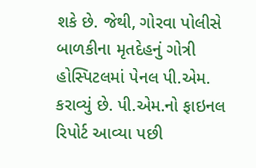શકે છે. જેથી, ગોરવા પોલીસે બાળકીના મૃતદેહનું ગોત્રી હોસ્પિટલમાં પેનલ પી.એમ. કરાવ્યું છે. પી.એમ.નો ફાઇનલ રિપોર્ટ આવ્યા પછી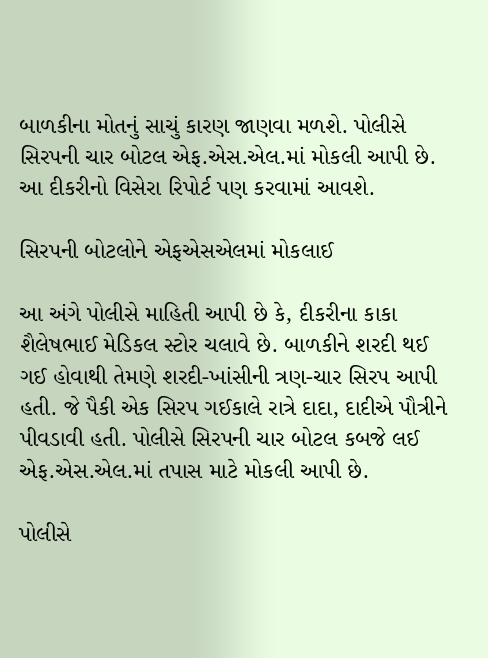બાળકીના મોતનું સાચું કારણ જાણવા મળશે. પોલીસે સિરપની ચાર બોટલ એફ.એસ.એલ.માં મોકલી આપી છે. આ દીકરીનો વિસેરા રિપોર્ટ પણ કરવામાં આવશે.

સિરપની બોટલોને એફએસએલમાં મોકલાઈ

આ અંગે પોલીસે માહિતી આપી છે કે, દીકરીના કાકા શૈલેષભાઈ મેડિકલ સ્ટોર ચલાવે છે. બાળકીને શરદી થઈ ગઈ હોવાથી તેમણે શરદી-ખાંસીની ત્રણ-ચાર સિરપ આપી હતી. જે પૈકી એક સિરપ ગઈકાલે રાત્રે દાદા, દાદીએ પૌત્રીને પીવડાવી હતી. પોલીસે સિરપની ચાર બોટલ કબજે લઈ એફ.એસ.એલ.માં તપાસ માટે મોકલી આપી છે.

પોલીસે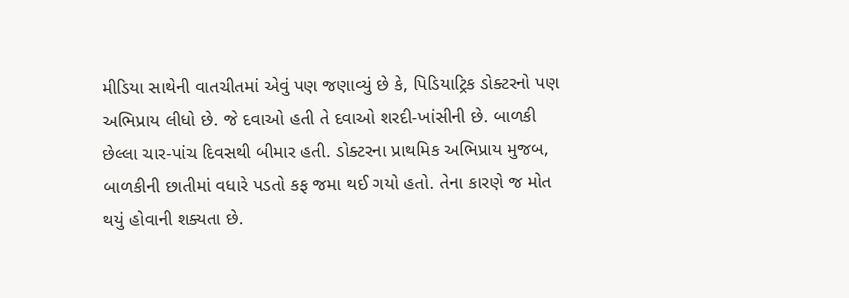મીડિયા સાથેની વાતચીતમાં એવું પણ જણાવ્યું છે કે, પિડિયાટ્રિક ડોક્ટરનો પણ અભિપ્રાય લીધો છે. જે દવાઓ હતી તે દવાઓ શરદી-ખાંસીની છે. બાળકી છેલ્લા ચાર-પાંચ દિવસથી બીમાર હતી. ડોક્ટરના પ્રાથમિક અભિપ્રાય મુજબ, બાળકીની છાતીમાં વધારે પડતો કફ જમા થઈ ગયો હતો. તેના કારણે જ મોત થયું હોવાની શક્યતા છે.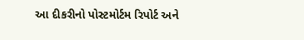આ દીકરીનો પોસ્ટમોર્ટમ રિપોર્ટ અને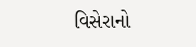વિસેરાનો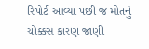રિપોર્ટ આવ્યા પછી જ મોતનું ચોક્કસ કારણ જાણી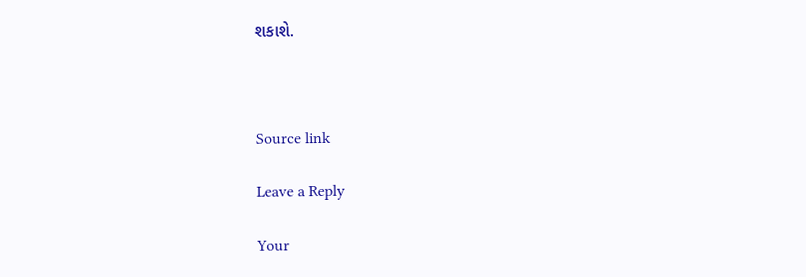શકાશે.



Source link

Leave a Reply

Your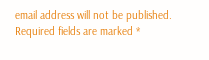email address will not be published. Required fields are marked *